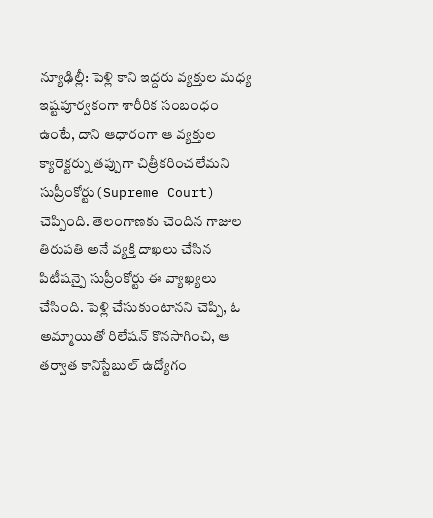న్యూఢిల్లీ: పెళ్లి కాని ఇద్దరు వ్యక్తుల మధ్య ఇష్టపూర్వకంగా శారీరిక సంబంధం ఉంటే, దాని ఆధారంగా ఆ వ్యక్తుల క్యారెక్టర్ను తప్పుగా చిత్రీకరించలేమని సుప్రీంకోర్టు(Supreme Court) చెప్పింది. తెలంగాణకు చెందిన గాజుల తిరుపతి అనే వ్యక్తి దాఖలు చేసిన పిటీషన్పై సుప్రీంకోర్టు ఈ వ్యాఖ్యలు చేసింది. పెళ్లి చేసుకుంటానని చెప్పి, ఓ అమ్మాయితో రిలేషన్ కొనసాగించి, ఆ తర్వాత కానిస్టేబుల్ ఉద్యోగం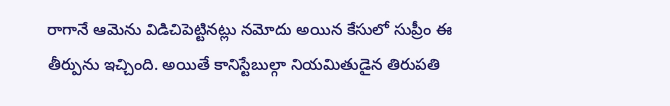రాగానే ఆమెను విడిచిపెట్టినట్లు నమోదు అయిన కేసులో సుప్రీం ఈ తీర్పును ఇచ్చింది. అయితే కానిస్టేబుల్గా నియమితుడైన తిరుపతి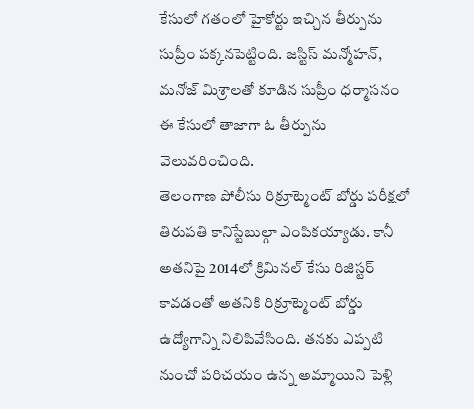కేసులో గతంలో హైకోర్టు ఇచ్చిన తీర్పును సుప్రీం పక్కనపెట్టింది. జస్టిస్ మన్మోహన్, మనోజ్ మిశ్రాలతో కూడిన సుప్రీం ధర్మాసనం ఈ కేసులో తాజాగా ఓ తీర్పును వెలువరించింది.
తెలంగాణ పోలీసు రిక్రూట్మెంట్ బోర్డు పరీక్షలో తిరుపతి కానిస్టేబుల్గా ఎంపికయ్యాడు. కానీ అతనిపై 2014లో క్రిమినల్ కేసు రిజిస్టర్ కావడంతో అతనికి రిక్రూట్మెంట్ బోర్డు ఉద్యోగాన్ని నిలిపివేసింది. తనకు ఎప్పటి నుంచో పరిచయం ఉన్న అమ్మాయిని పెళ్లి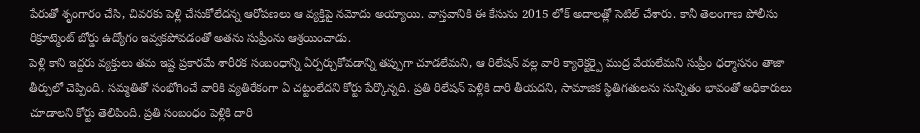పేరుతో శృంగారం చేసి, చివరకు పెళ్లి చేసుకోలేదన్న ఆరోపణలు ఆ వ్యక్తిపై నమోదు అయ్యాయి. వాస్తవానికి ఈ కేసును 2015 లోక్ అదాలత్లో సెటిల్ చేశారు. కానీ తెలంగాణ పోలీసు రిక్రూట్మెంట్ బోర్డు ఉద్యోగం ఇవ్వకపోవడంతో అతను సుప్రీంను ఆశ్రయించాడు.
పెళ్లి కాని ఇద్దరు వ్యక్తులు తమ ఇష్ట ప్రకారమే శారీరక సంబంధాన్ని ఏర్పర్చుకోవడాన్ని తప్పుగా చూడలేమని, ఆ రిలేషన్ వల్ల వారి క్యారెక్టర్పై ముద్ర వేయలేమని సుప్రీం ధర్మాసనం తాజా తీర్పులో చెప్పింది. సమ్మతితో సంభోగించే వారికి వ్యతిరేకంగా ఏ చట్టంలేదని కోర్టు పేర్కొన్నది. ప్రతి రిలేషన్ పెళ్లికి దారి తీయదని, సామాజిక స్థితిగతులను సున్నితం భావంతో అధికారులు చూడాలని కోర్టు తెలిపింది. ప్రతి సంబంధం పెళ్లికి దారి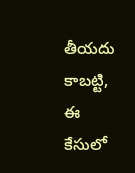తీయదు కాబట్టి, ఈ కేసులో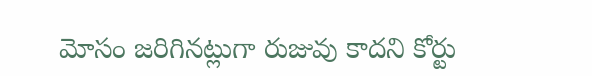మోసం జరిగినట్లుగా రుజువు కాదని కోర్టు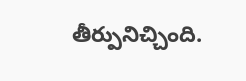తీర్పునిచ్చింది.